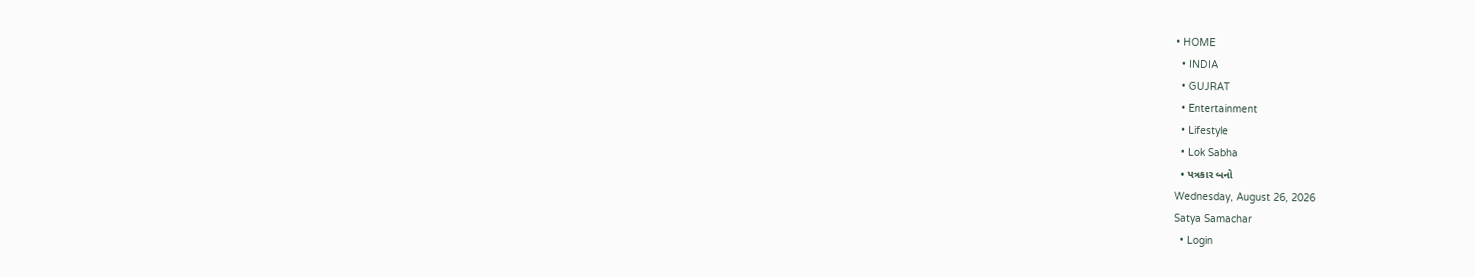• HOME
  • INDIA
  • GUJRAT
  • Entertainment
  • Lifestyle
  • Lok Sabha
  • પત્રકાર બનો
Wednesday, August 26, 2026
Satya Samachar
  • Login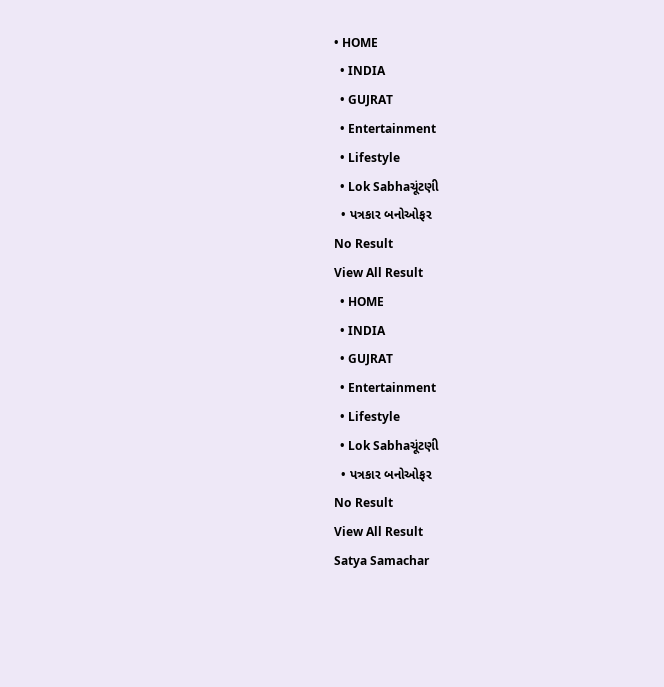• HOME
  • INDIA
  • GUJRAT
  • Entertainment
  • Lifestyle
  • Lok Sabhaચૂંટણી
  • પત્રકાર બનોઓફર
No Result
View All Result
  • HOME
  • INDIA
  • GUJRAT
  • Entertainment
  • Lifestyle
  • Lok Sabhaચૂંટણી
  • પત્રકાર બનોઓફર
No Result
View All Result
Satya Samachar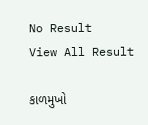No Result
View All Result

કાળમુખો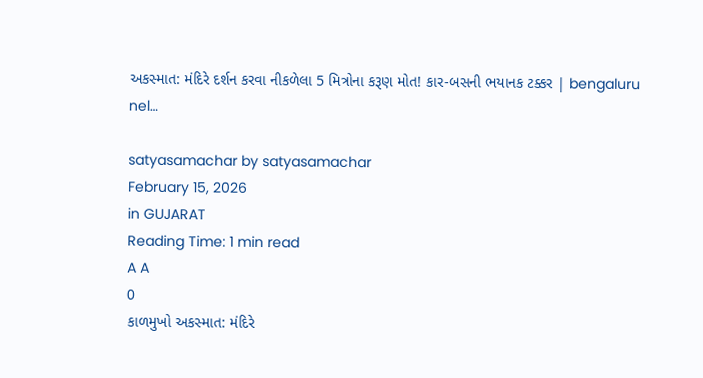અકસ્માત: મંદિરે દર્શન કરવા નીકળેલા 5 મિત્રોના કરૂણ મોત! કાર-બસની ભયાનક ટક્કર | bengaluru nel…

satyasamachar by satyasamachar
February 15, 2026
in GUJARAT
Reading Time: 1 min read
A A
0
કાળમુખો અકસ્માત: મંદિરે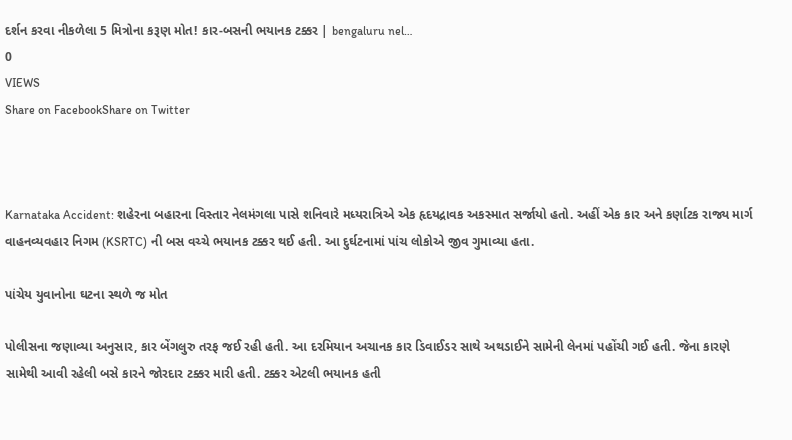દર્શન કરવા નીકળેલા 5 મિત્રોના કરૂણ મોત! કાર-બસની ભયાનક ટક્કર | bengaluru nel…
0
VIEWS
Share on FacebookShare on Twitter



Karnataka Accident: શહેરના બહારના વિસ્તાર નેલમંગલા પાસે શનિવારે મધ્યરાત્રિએ એક હૃદયદ્રાવક અકસ્માત સર્જાયો હતો. અહીં એક કાર અને કર્ણાટક રાજ્ય માર્ગ વાહનવ્યવહાર નિગમ (KSRTC) ની બસ વચ્ચે ભયાનક ટક્કર થઈ હતી. આ દુર્ઘટનામાં પાંચ લોકોએ જીવ ગુમાવ્યા હતા.

પાંચેય યુવાનોના ઘટના સ્થળે જ મોત

પોલીસના જણાવ્યા અનુસાર, કાર બેંગલુરુ તરફ જઈ રહી હતી. આ દરમિયાન અચાનક કાર ડિવાઈડર સાથે અથડાઈને સામેની લેનમાં પહોંચી ગઈ હતી. જેના કારણે સામેથી આવી રહેલી બસે કારને જોરદાર ટક્કર મારી હતી. ટક્કર એટલી ભયાનક હતી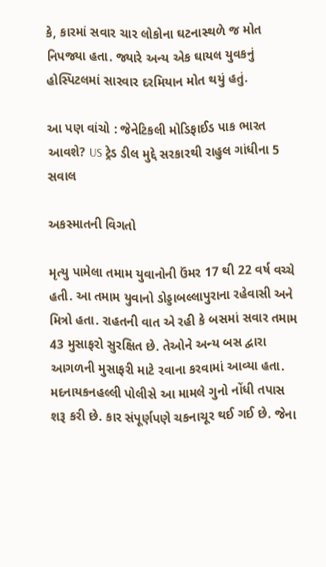કે, કારમાં સવાર ચાર લોકોના ઘટનાસ્થળે જ મોત નિપજ્યા હતા. જ્યારે અન્ય એક ઘાયલ યુવકનું હોસ્પિટલમાં સારવાર દરમિયાન મોત થયું હતું.

આ પણ વાંચો : જેનેટિકલી મોડિફાઈડ પાક ભારત આવશે? US ટ્રેડ ડીલ મુદ્દે સરકારથી રાહુલ ગાંધીના 5 સવાલ

અકસ્માતની વિગતો

મૃત્યુ પામેલા તમામ યુવાનોની ઉંમર 17 થી 22 વર્ષ વચ્ચે હતી. આ તમામ યુવાનો ડોડ્ડાબલ્લાપુરાના રહેવાસી અને મિત્રો હતા. રાહતની વાત એ રહી કે બસમાં સવાર તમામ 43 મુસાફરો સુરક્ષિત છે. તેઓને અન્ય બસ દ્વારા આગળની મુસાફરી માટે રવાના કરવામાં આવ્યા હતા. મદનાયકનહલ્લી પોલીસે આ મામલે ગુનો નોંધી તપાસ શરૂ કરી છે. કાર સંપૂર્ણપણે ચકનાચૂર થઈ ગઈ છે. જેના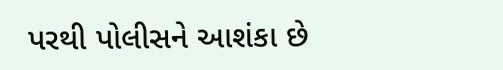પરથી પોલીસને આશંકા છે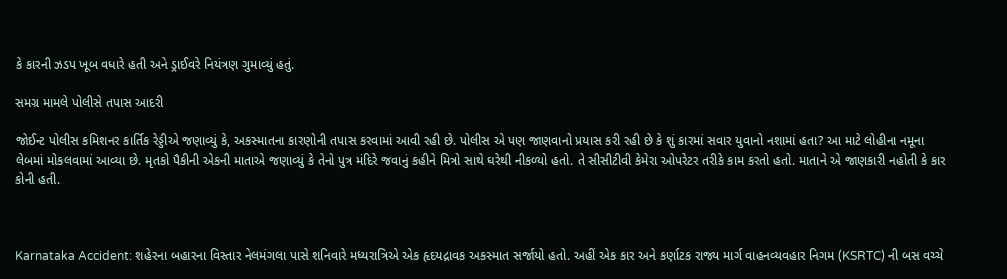કે કારની ઝડપ ખૂબ વધારે હતી અને ડ્રાઈવરે નિયંત્રણ ગુમાવ્યું હતું.

સમગ્ર મામલે પોલીસે તપાસ આદરી

જોઈન્ટ પોલીસ કમિશનર કાર્તિક રેડ્ડીએ જણાવ્યું કે, અકસ્માતના કારણોની તપાસ કરવામાં આવી રહી છે. પોલીસ એ પણ જાણવાનો પ્રયાસ કરી રહી છે કે શું કારમાં સવાર યુવાનો નશામાં હતા? આ માટે લોહીના નમૂના લેબમાં મોકલવામાં આવ્યા છે. મૃતકો પૈકીની એકની માતાએ જણાવ્યું કે તેનો પુત્ર મંદિરે જવાનું કહીને મિત્રો સાથે ઘરેથી નીકળ્યો હતો. તે સીસીટીવી કેમેરા ઓપરેટર તરીકે કામ કરતો હતો. માતાને એ જાણકારી નહોતી કે કાર કોની હતી.



Karnataka Accident: શહેરના બહારના વિસ્તાર નેલમંગલા પાસે શનિવારે મધ્યરાત્રિએ એક હૃદયદ્રાવક અકસ્માત સર્જાયો હતો. અહીં એક કાર અને કર્ણાટક રાજ્ય માર્ગ વાહનવ્યવહાર નિગમ (KSRTC) ની બસ વચ્ચે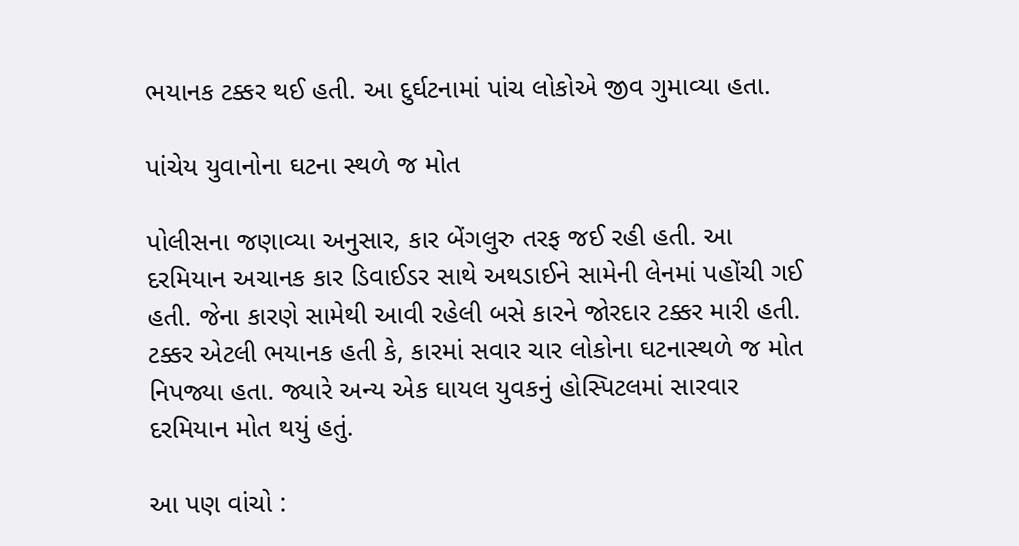ભયાનક ટક્કર થઈ હતી. આ દુર્ઘટનામાં પાંચ લોકોએ જીવ ગુમાવ્યા હતા.

પાંચેય યુવાનોના ઘટના સ્થળે જ મોત

પોલીસના જણાવ્યા અનુસાર, કાર બેંગલુરુ તરફ જઈ રહી હતી. આ દરમિયાન અચાનક કાર ડિવાઈડર સાથે અથડાઈને સામેની લેનમાં પહોંચી ગઈ હતી. જેના કારણે સામેથી આવી રહેલી બસે કારને જોરદાર ટક્કર મારી હતી. ટક્કર એટલી ભયાનક હતી કે, કારમાં સવાર ચાર લોકોના ઘટનાસ્થળે જ મોત નિપજ્યા હતા. જ્યારે અન્ય એક ઘાયલ યુવકનું હોસ્પિટલમાં સારવાર દરમિયાન મોત થયું હતું.

આ પણ વાંચો :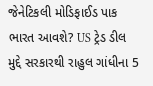જેનેટિકલી મોડિફાઈડ પાક ભારત આવશે? US ટ્રેડ ડીલ મુદ્દે સરકારથી રાહુલ ગાંધીના 5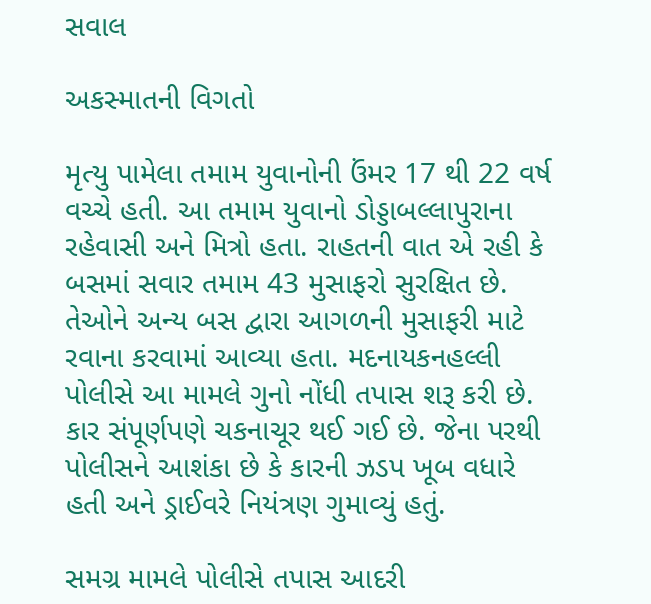સવાલ

અકસ્માતની વિગતો

મૃત્યુ પામેલા તમામ યુવાનોની ઉંમર 17 થી 22 વર્ષ વચ્ચે હતી. આ તમામ યુવાનો ડોડ્ડાબલ્લાપુરાના રહેવાસી અને મિત્રો હતા. રાહતની વાત એ રહી કે બસમાં સવાર તમામ 43 મુસાફરો સુરક્ષિત છે. તેઓને અન્ય બસ દ્વારા આગળની મુસાફરી માટે રવાના કરવામાં આવ્યા હતા. મદનાયકનહલ્લી પોલીસે આ મામલે ગુનો નોંધી તપાસ શરૂ કરી છે. કાર સંપૂર્ણપણે ચકનાચૂર થઈ ગઈ છે. જેના પરથી પોલીસને આશંકા છે કે કારની ઝડપ ખૂબ વધારે હતી અને ડ્રાઈવરે નિયંત્રણ ગુમાવ્યું હતું.

સમગ્ર મામલે પોલીસે તપાસ આદરી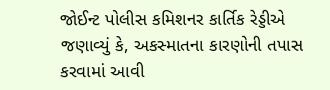જોઈન્ટ પોલીસ કમિશનર કાર્તિક રેડ્ડીએ જણાવ્યું કે, અકસ્માતના કારણોની તપાસ કરવામાં આવી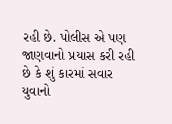રહી છે. પોલીસ એ પણ જાણવાનો પ્રયાસ કરી રહી છે કે શું કારમાં સવાર યુવાનો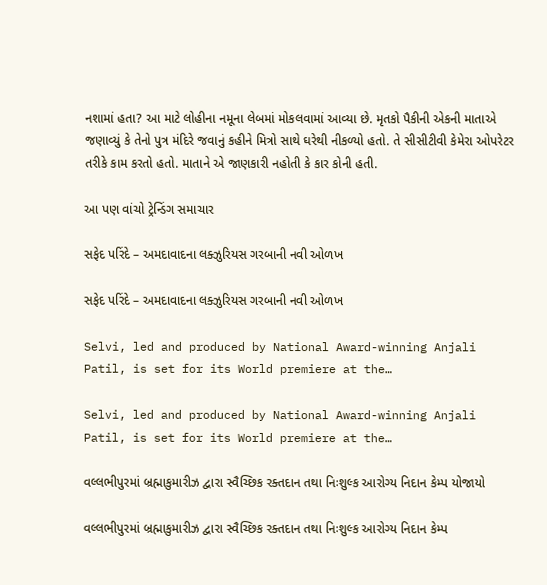નશામાં હતા? આ માટે લોહીના નમૂના લેબમાં મોકલવામાં આવ્યા છે. મૃતકો પૈકીની એકની માતાએ જણાવ્યું કે તેનો પુત્ર મંદિરે જવાનું કહીને મિત્રો સાથે ઘરેથી નીકળ્યો હતો. તે સીસીટીવી કેમેરા ઓપરેટર તરીકે કામ કરતો હતો. માતાને એ જાણકારી નહોતી કે કાર કોની હતી.

આ પણ વાંચો ટ્રેન્ડિંગ સમાચાર

સફેદ પરિંદે – અમદાવાદના લક્ઝુરિયસ ગરબાની નવી ઓળખ

સફેદ પરિંદે – અમદાવાદના લક્ઝુરિયસ ગરબાની નવી ઓળખ

Selvi, led and produced by National Award-winning Anjali Patil, is set for its World premiere at the…

Selvi, led and produced by National Award-winning Anjali Patil, is set for its World premiere at the…

વલ્લભીપુરમાં બ્રહ્માકુમારીઝ દ્વારા સ્વૈચ્છિક રક્તદાન તથા નિઃશુલ્ક આરોગ્ય નિદાન કેમ્પ યોજાયો

વલ્લભીપુરમાં બ્રહ્માકુમારીઝ દ્વારા સ્વૈચ્છિક રક્તદાન તથા નિઃશુલ્ક આરોગ્ય નિદાન કેમ્પ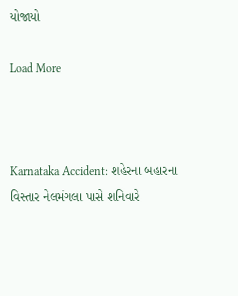યોજાયો

Load More



Karnataka Accident: શહેરના બહારના વિસ્તાર નેલમંગલા પાસે શનિવારે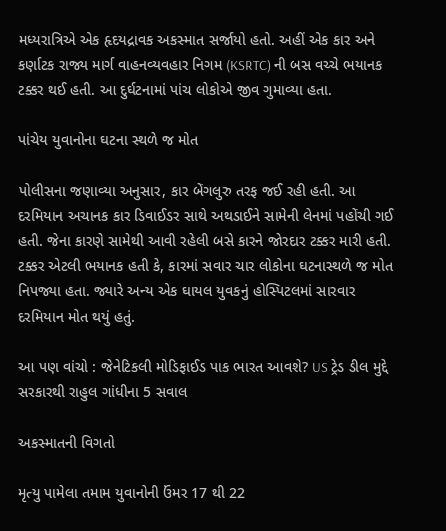મધ્યરાત્રિએ એક હૃદયદ્રાવક અકસ્માત સર્જાયો હતો. અહીં એક કાર અને કર્ણાટક રાજ્ય માર્ગ વાહનવ્યવહાર નિગમ (KSRTC) ની બસ વચ્ચે ભયાનક ટક્કર થઈ હતી. આ દુર્ઘટનામાં પાંચ લોકોએ જીવ ગુમાવ્યા હતા.

પાંચેય યુવાનોના ઘટના સ્થળે જ મોત

પોલીસના જણાવ્યા અનુસાર, કાર બેંગલુરુ તરફ જઈ રહી હતી. આ દરમિયાન અચાનક કાર ડિવાઈડર સાથે અથડાઈને સામેની લેનમાં પહોંચી ગઈ હતી. જેના કારણે સામેથી આવી રહેલી બસે કારને જોરદાર ટક્કર મારી હતી. ટક્કર એટલી ભયાનક હતી કે, કારમાં સવાર ચાર લોકોના ઘટનાસ્થળે જ મોત નિપજ્યા હતા. જ્યારે અન્ય એક ઘાયલ યુવકનું હોસ્પિટલમાં સારવાર દરમિયાન મોત થયું હતું.

આ પણ વાંચો : જેનેટિકલી મોડિફાઈડ પાક ભારત આવશે? US ટ્રેડ ડીલ મુદ્દે સરકારથી રાહુલ ગાંધીના 5 સવાલ

અકસ્માતની વિગતો

મૃત્યુ પામેલા તમામ યુવાનોની ઉંમર 17 થી 22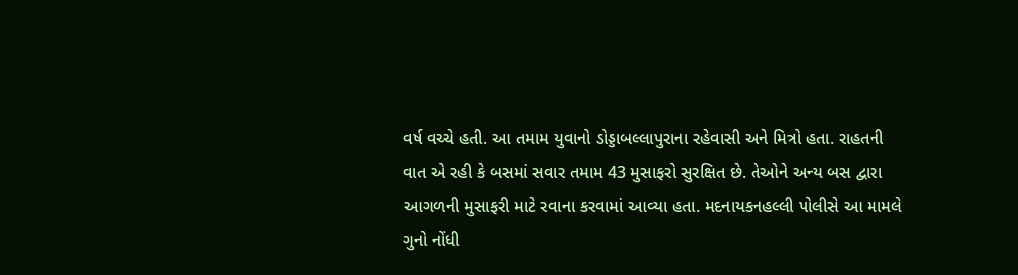વર્ષ વચ્ચે હતી. આ તમામ યુવાનો ડોડ્ડાબલ્લાપુરાના રહેવાસી અને મિત્રો હતા. રાહતની વાત એ રહી કે બસમાં સવાર તમામ 43 મુસાફરો સુરક્ષિત છે. તેઓને અન્ય બસ દ્વારા આગળની મુસાફરી માટે રવાના કરવામાં આવ્યા હતા. મદનાયકનહલ્લી પોલીસે આ મામલે ગુનો નોંધી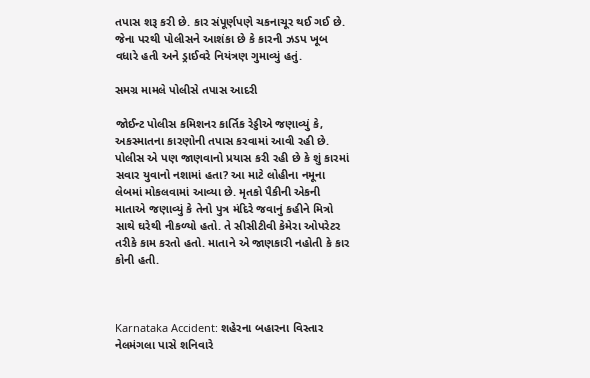તપાસ શરૂ કરી છે. કાર સંપૂર્ણપણે ચકનાચૂર થઈ ગઈ છે. જેના પરથી પોલીસને આશંકા છે કે કારની ઝડપ ખૂબ વધારે હતી અને ડ્રાઈવરે નિયંત્રણ ગુમાવ્યું હતું.

સમગ્ર મામલે પોલીસે તપાસ આદરી

જોઈન્ટ પોલીસ કમિશનર કાર્તિક રેડ્ડીએ જણાવ્યું કે, અકસ્માતના કારણોની તપાસ કરવામાં આવી રહી છે. પોલીસ એ પણ જાણવાનો પ્રયાસ કરી રહી છે કે શું કારમાં સવાર યુવાનો નશામાં હતા? આ માટે લોહીના નમૂના લેબમાં મોકલવામાં આવ્યા છે. મૃતકો પૈકીની એકની માતાએ જણાવ્યું કે તેનો પુત્ર મંદિરે જવાનું કહીને મિત્રો સાથે ઘરેથી નીકળ્યો હતો. તે સીસીટીવી કેમેરા ઓપરેટર તરીકે કામ કરતો હતો. માતાને એ જાણકારી નહોતી કે કાર કોની હતી.



Karnataka Accident: શહેરના બહારના વિસ્તાર નેલમંગલા પાસે શનિવારે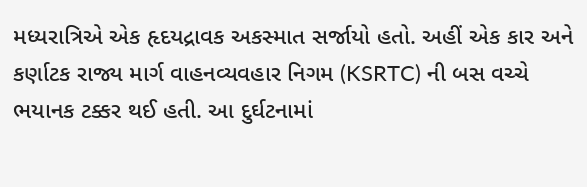મધ્યરાત્રિએ એક હૃદયદ્રાવક અકસ્માત સર્જાયો હતો. અહીં એક કાર અને કર્ણાટક રાજ્ય માર્ગ વાહનવ્યવહાર નિગમ (KSRTC) ની બસ વચ્ચે ભયાનક ટક્કર થઈ હતી. આ દુર્ઘટનામાં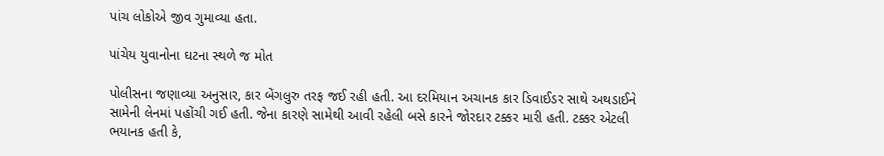પાંચ લોકોએ જીવ ગુમાવ્યા હતા.

પાંચેય યુવાનોના ઘટના સ્થળે જ મોત

પોલીસના જણાવ્યા અનુસાર, કાર બેંગલુરુ તરફ જઈ રહી હતી. આ દરમિયાન અચાનક કાર ડિવાઈડર સાથે અથડાઈને સામેની લેનમાં પહોંચી ગઈ હતી. જેના કારણે સામેથી આવી રહેલી બસે કારને જોરદાર ટક્કર મારી હતી. ટક્કર એટલી ભયાનક હતી કે,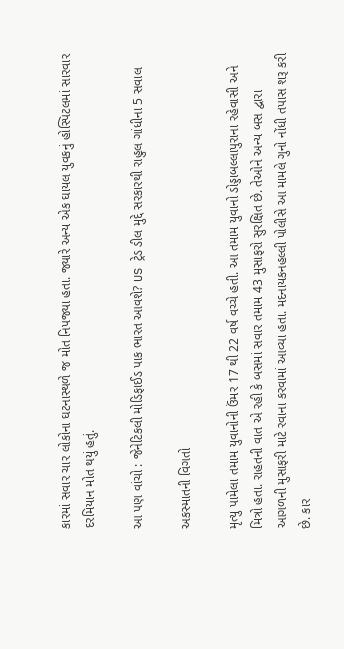કારમાં સવાર ચાર લોકોના ઘટનાસ્થળે જ મોત નિપજ્યા હતા. જ્યારે અન્ય એક ઘાયલ યુવકનું હોસ્પિટલમાં સારવાર દરમિયાન મોત થયું હતું.

આ પણ વાંચો : જેનેટિકલી મોડિફાઈડ પાક ભારત આવશે? US ટ્રેડ ડીલ મુદ્દે સરકારથી રાહુલ ગાંધીના 5 સવાલ

અકસ્માતની વિગતો

મૃત્યુ પામેલા તમામ યુવાનોની ઉંમર 17 થી 22 વર્ષ વચ્ચે હતી. આ તમામ યુવાનો ડોડ્ડાબલ્લાપુરાના રહેવાસી અને મિત્રો હતા. રાહતની વાત એ રહી કે બસમાં સવાર તમામ 43 મુસાફરો સુરક્ષિત છે. તેઓને અન્ય બસ દ્વારા આગળની મુસાફરી માટે રવાના કરવામાં આવ્યા હતા. મદનાયકનહલ્લી પોલીસે આ મામલે ગુનો નોંધી તપાસ શરૂ કરી છે. કાર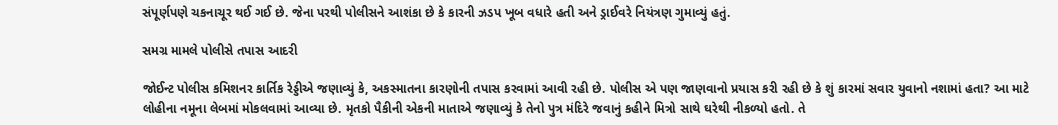સંપૂર્ણપણે ચકનાચૂર થઈ ગઈ છે. જેના પરથી પોલીસને આશંકા છે કે કારની ઝડપ ખૂબ વધારે હતી અને ડ્રાઈવરે નિયંત્રણ ગુમાવ્યું હતું.

સમગ્ર મામલે પોલીસે તપાસ આદરી

જોઈન્ટ પોલીસ કમિશનર કાર્તિક રેડ્ડીએ જણાવ્યું કે, અકસ્માતના કારણોની તપાસ કરવામાં આવી રહી છે. પોલીસ એ પણ જાણવાનો પ્રયાસ કરી રહી છે કે શું કારમાં સવાર યુવાનો નશામાં હતા? આ માટે લોહીના નમૂના લેબમાં મોકલવામાં આવ્યા છે. મૃતકો પૈકીની એકની માતાએ જણાવ્યું કે તેનો પુત્ર મંદિરે જવાનું કહીને મિત્રો સાથે ઘરેથી નીકળ્યો હતો. તે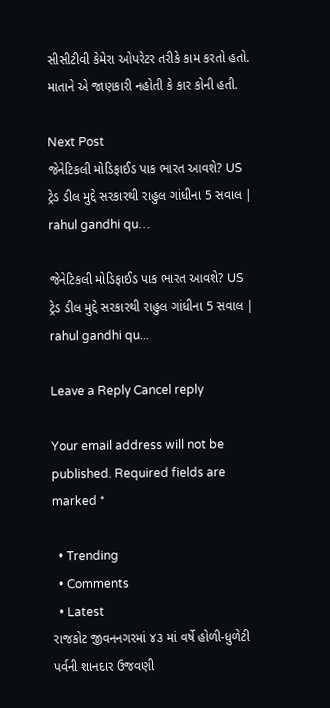સીસીટીવી કેમેરા ઓપરેટર તરીકે કામ કરતો હતો. માતાને એ જાણકારી નહોતી કે કાર કોની હતી.

Next Post
જેનેટિકલી મોડિફાઈડ પાક ભારત આવશે? US ટ્રેડ ડીલ મુદ્દે સરકારથી રાહુલ ગાંધીના 5 સવાલ | rahul gandhi qu…

જેનેટિકલી મોડિફાઈડ પાક ભારત આવશે? US ટ્રેડ ડીલ મુદ્દે સરકારથી રાહુલ ગાંધીના 5 સવાલ | rahul gandhi qu...

Leave a Reply Cancel reply

Your email address will not be published. Required fields are marked *

  • Trending
  • Comments
  • Latest
રાજકોટ જીવનનગરમાં ૪૩ માં વર્ષે હોળી-ધુળેટી પર્વની શાનદાર ઉજવણી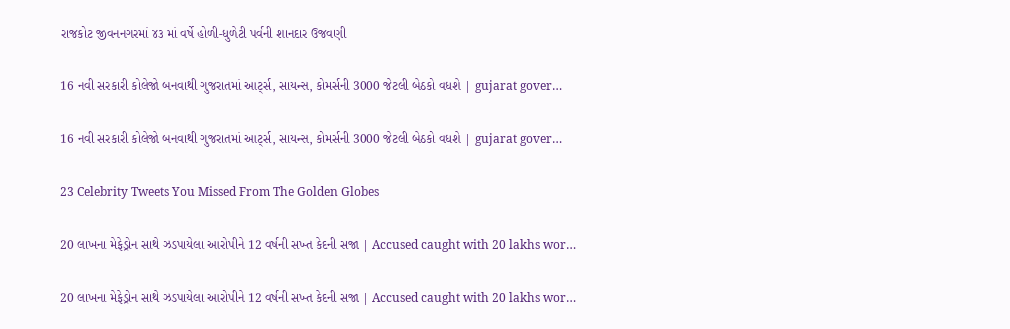રાજકોટ જીવનનગરમાં ૪૩ માં વર્ષે હોળી-ધુળેટી પર્વની શાનદાર ઉજવણી

16 નવી સરકારી કોલેજો બનવાથી ગુજરાતમાં આર્ટ્સ, સાયન્સ, કોમર્સની 3000 જેટલી બેઠકો વધશે | gujarat gover…

16 નવી સરકારી કોલેજો બનવાથી ગુજરાતમાં આર્ટ્સ, સાયન્સ, કોમર્સની 3000 જેટલી બેઠકો વધશે | gujarat gover…

23 Celebrity Tweets You Missed From The Golden Globes

20 લાખના મેફેડ્રોન સાથે ઝડપાયેલા આરોપીને 12 વર્ષની સખ્ત કેદની સજા | Accused caught with 20 lakhs wor…

20 લાખના મેફેડ્રોન સાથે ઝડપાયેલા આરોપીને 12 વર્ષની સખ્ત કેદની સજા | Accused caught with 20 lakhs wor…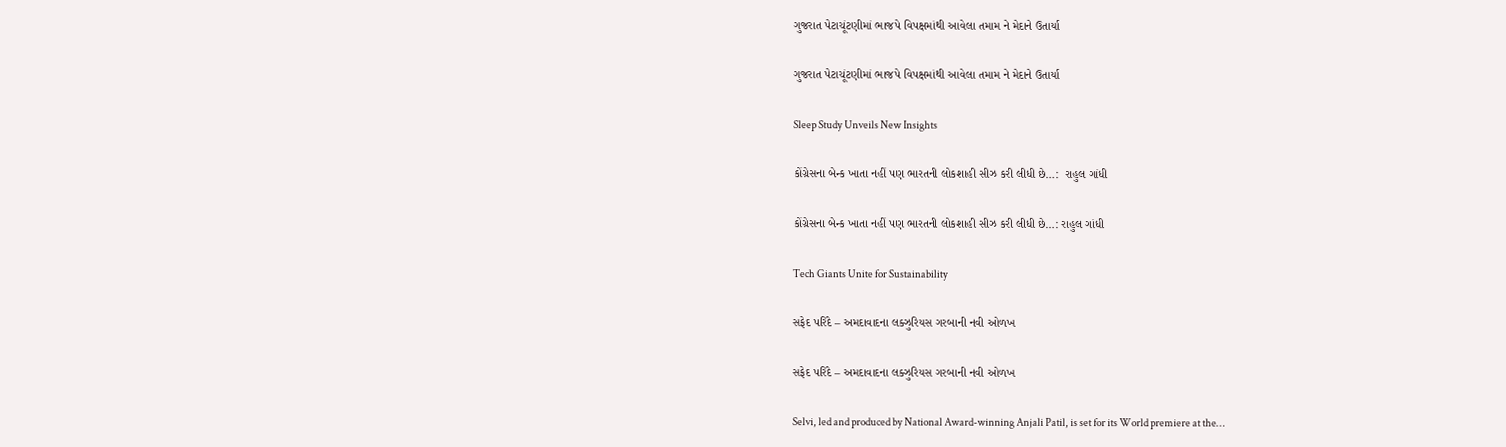ગુજરાત પેટાચૂંટણીમાં ભાજપે વિપક્ષમાંથી આવેલા તમામ ને મેદાને ઉતાર્યા

ગુજરાત પેટાચૂંટણીમાં ભાજપે વિપક્ષમાંથી આવેલા તમામ ને મેદાને ઉતાર્યા

Sleep Study Unveils New Insights

કોંગ્રેસના બેન્ક ખાતા નહીં પણ ભારતની લોકશાહી સીઝ કરી લીધી છે…:  રાહુલ ગાંધી

કોંગ્રેસના બેન્ક ખાતા નહીં પણ ભારતની લોકશાહી સીઝ કરી લીધી છે…: રાહુલ ગાંધી

Tech Giants Unite for Sustainability

સફેદ પરિંદે – અમદાવાદના લક્ઝુરિયસ ગરબાની નવી ઓળખ

સફેદ પરિંદે – અમદાવાદના લક્ઝુરિયસ ગરબાની નવી ઓળખ

Selvi, led and produced by National Award-winning Anjali Patil, is set for its World premiere at the…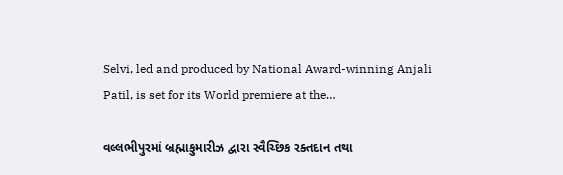Selvi, led and produced by National Award-winning Anjali Patil, is set for its World premiere at the…

વલ્લભીપુરમાં બ્રહ્માકુમારીઝ દ્વારા સ્વૈચ્છિક રક્તદાન તથા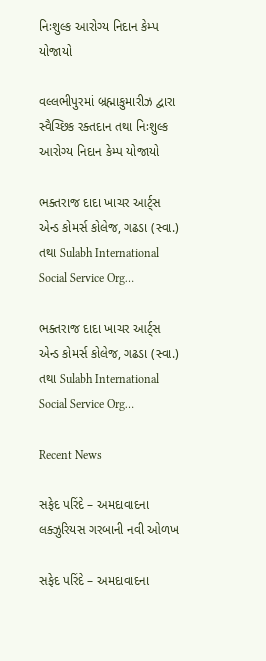નિઃશુલ્ક આરોગ્ય નિદાન કેમ્પ યોજાયો

વલ્લભીપુરમાં બ્રહ્માકુમારીઝ દ્વારા સ્વૈચ્છિક રક્તદાન તથા નિઃશુલ્ક આરોગ્ય નિદાન કેમ્પ યોજાયો

ભક્તરાજ દાદા ખાચર આર્ટ્સ એન્ડ કોમર્સ કોલેજ, ગઢડા (સ્વા.) તથા Sulabh International Social Service Org…

ભક્તરાજ દાદા ખાચર આર્ટ્સ એન્ડ કોમર્સ કોલેજ, ગઢડા (સ્વા.) તથા Sulabh International Social Service Org…

Recent News

સફેદ પરિંદે – અમદાવાદના લક્ઝુરિયસ ગરબાની નવી ઓળખ

સફેદ પરિંદે – અમદાવાદના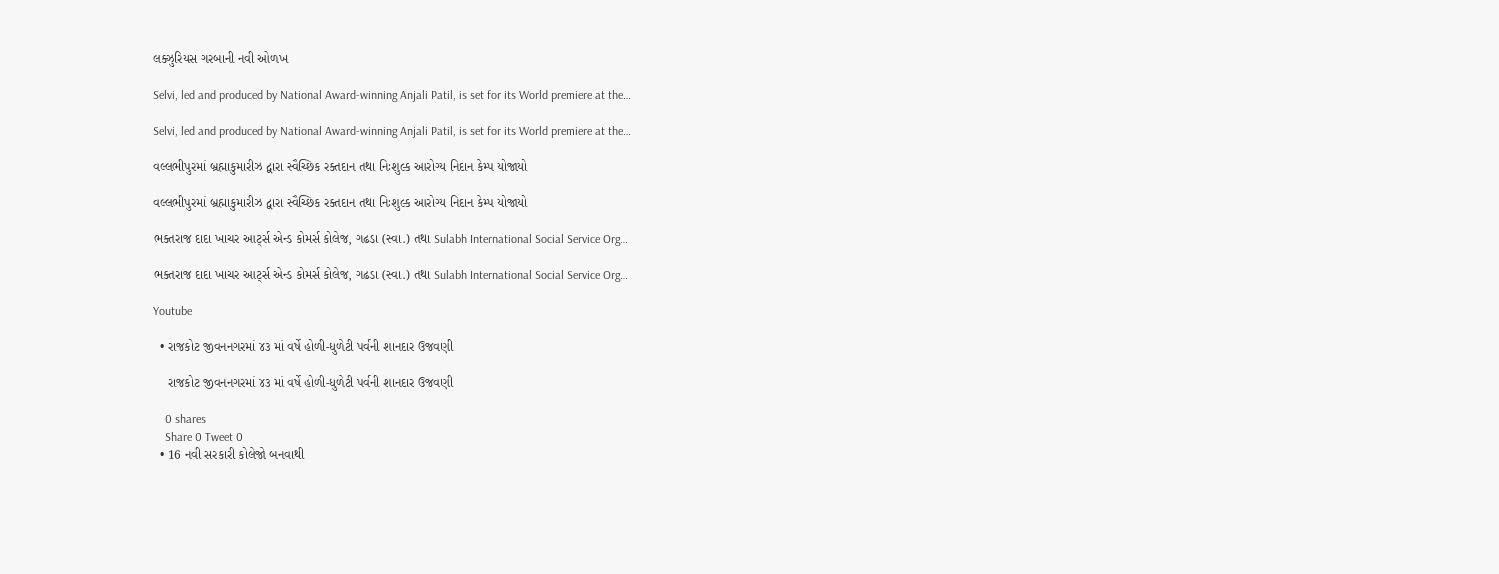લક્ઝુરિયસ ગરબાની નવી ઓળખ

Selvi, led and produced by National Award-winning Anjali Patil, is set for its World premiere at the…

Selvi, led and produced by National Award-winning Anjali Patil, is set for its World premiere at the…

વલ્લભીપુરમાં બ્રહ્માકુમારીઝ દ્વારા સ્વૈચ્છિક રક્તદાન તથા નિઃશુલ્ક આરોગ્ય નિદાન કેમ્પ યોજાયો

વલ્લભીપુરમાં બ્રહ્માકુમારીઝ દ્વારા સ્વૈચ્છિક રક્તદાન તથા નિઃશુલ્ક આરોગ્ય નિદાન કેમ્પ યોજાયો

ભક્તરાજ દાદા ખાચર આર્ટ્સ એન્ડ કોમર્સ કોલેજ, ગઢડા (સ્વા.) તથા Sulabh International Social Service Org…

ભક્તરાજ દાદા ખાચર આર્ટ્સ એન્ડ કોમર્સ કોલેજ, ગઢડા (સ્વા.) તથા Sulabh International Social Service Org…

Youtube

  • રાજકોટ જીવનનગરમાં ૪૩ માં વર્ષે હોળી-ધુળેટી પર્વની શાનદાર ઉજવણી

    રાજકોટ જીવનનગરમાં ૪૩ માં વર્ષે હોળી-ધુળેટી પર્વની શાનદાર ઉજવણી

    0 shares
    Share 0 Tweet 0
  • 16 નવી સરકારી કોલેજો બનવાથી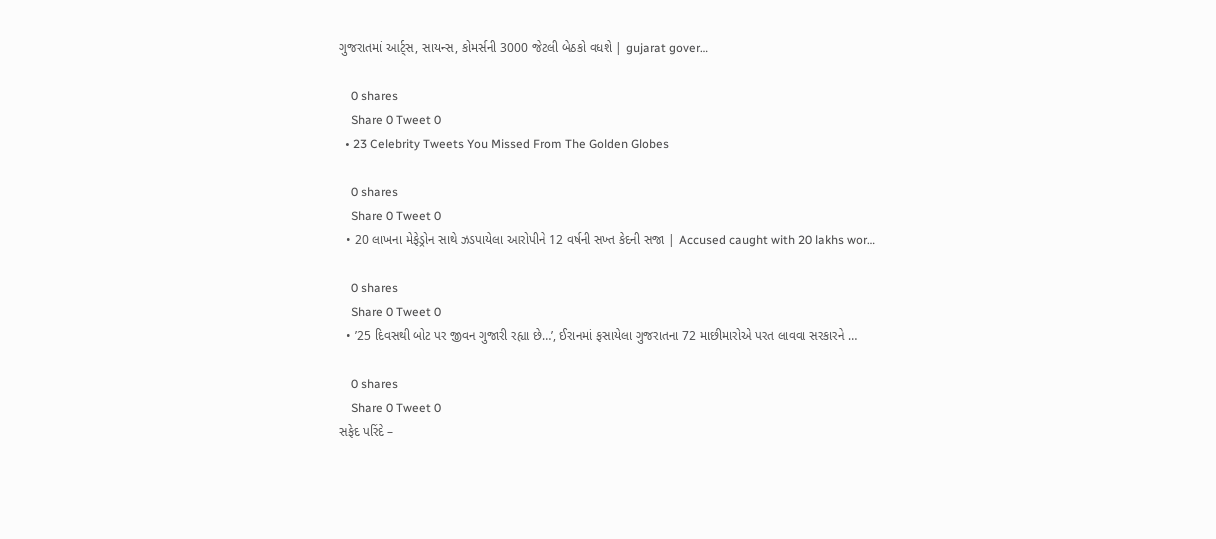ગુજરાતમાં આર્ટ્સ, સાયન્સ, કોમર્સની 3000 જેટલી બેઠકો વધશે | gujarat gover…

    0 shares
    Share 0 Tweet 0
  • 23 Celebrity Tweets You Missed From The Golden Globes

    0 shares
    Share 0 Tweet 0
  • 20 લાખના મેફેડ્રોન સાથે ઝડપાયેલા આરોપીને 12 વર્ષની સખ્ત કેદની સજા | Accused caught with 20 lakhs wor…

    0 shares
    Share 0 Tweet 0
  • ’25 દિવસથી બોટ પર જીવન ગુજારી રહ્યા છે…’, ઈરાનમાં ફસાયેલા ગુજરાતના 72 માછીમારોએ પરત લાવવા સરકારને …

    0 shares
    Share 0 Tweet 0
સફેદ પરિંદે –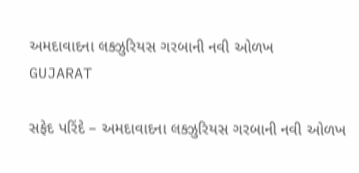અમદાવાદના લક્ઝુરિયસ ગરબાની નવી ઓળખ
GUJARAT

સફેદ પરિંદે – અમદાવાદના લક્ઝુરિયસ ગરબાની નવી ઓળખ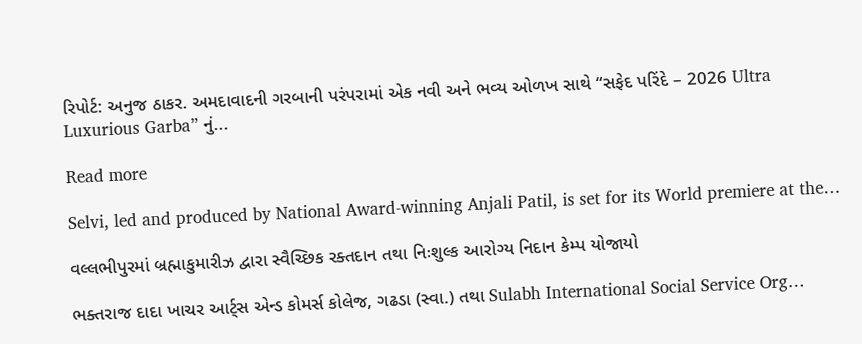રિપોર્ટ: અનુજ ઠાકર. અમદાવાદની ગરબાની પરંપરામાં એક નવી અને ભવ્ય ઓળખ સાથે “સફેદ પરિંદે – 2026 Ultra Luxurious Garba” નું...

Read more

Selvi, led and produced by National Award-winning Anjali Patil, is set for its World premiere at the…

વલ્લભીપુરમાં બ્રહ્માકુમારીઝ દ્વારા સ્વૈચ્છિક રક્તદાન તથા નિઃશુલ્ક આરોગ્ય નિદાન કેમ્પ યોજાયો

ભક્તરાજ દાદા ખાચર આર્ટ્સ એન્ડ કોમર્સ કોલેજ, ગઢડા (સ્વા.) તથા Sulabh International Social Service Org…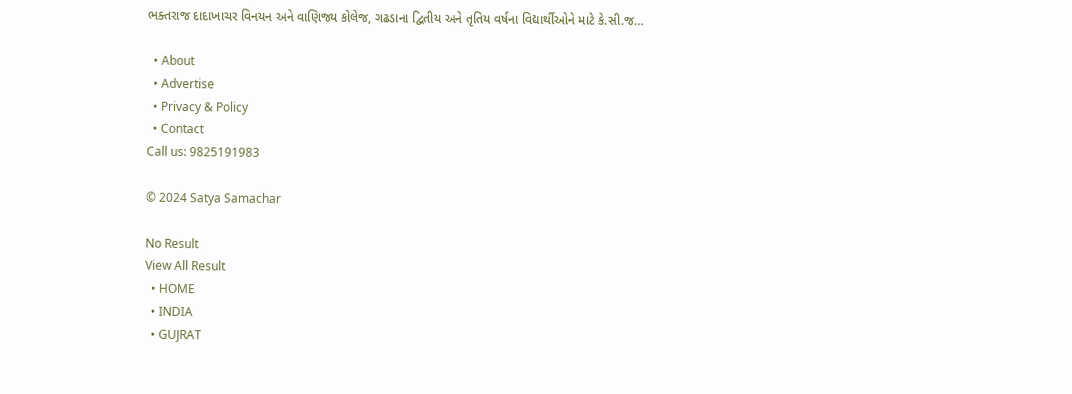ભક્તરાજ દાદાખાચર વિનયન અને વાણિજ્ય કોલેજ, ગઢડાના દ્વિતીય અને તૃતિય વર્ષના વિદ્યાર્થીઓને માટે કે.સી.જ…

  • About
  • Advertise
  • Privacy & Policy
  • Contact
Call us: 9825191983

© 2024 Satya Samachar

No Result
View All Result
  • HOME
  • INDIA
  • GUJRAT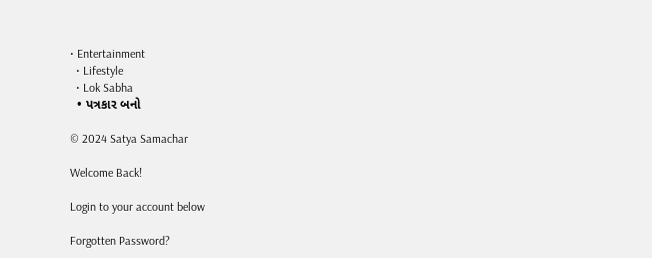• Entertainment
  • Lifestyle
  • Lok Sabha
  • પત્રકાર બનો

© 2024 Satya Samachar

Welcome Back!

Login to your account below

Forgotten Password?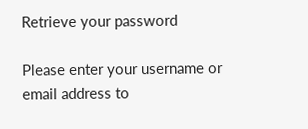Retrieve your password

Please enter your username or email address to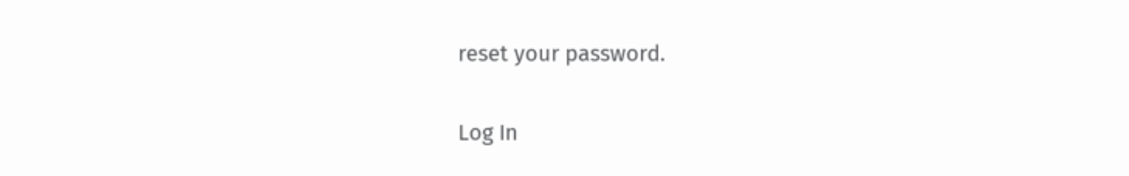reset your password.

Log In